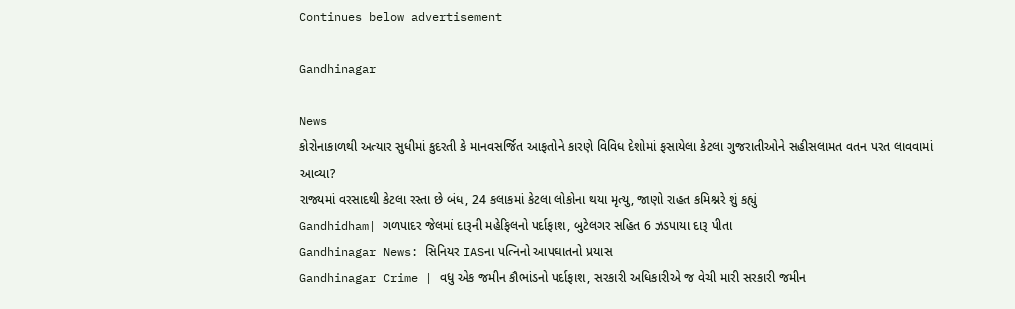Continues below advertisement

Gandhinagar

News
કોરોનાકાળથી અત્યાર સુધીમાં કુદરતી કે માનવસર્જિત આફતોને કારણે વિવિધ દેશોમાં ફસાયેલા કેટલા ગુજરાતીઓને સહીસલામત વતન પરત લાવવામાં આવ્યા?
રાજ્યમાં વરસાદથી કેટલા રસ્તા છે બંધ, 24 કલાકમાં કેટલા લોકોના થયા મૃત્યુ, જાણો રાહત કમિશ્નરે શું કહ્યું
Gandhidham| ગળપાદર જેલમાં દારૂની મહેફિલનો પર્દાફાશ, બુટેલગર સહિત 6 ઝડપાયા દારૂ પીતા
Gandhinagar News: સિનિયર IASના પત્નિનો આપઘાતનો પ્રયાસ
Gandhinagar Crime | વધુ એક જમીન કૌભાંડનો પર્દાફાશ, સરકારી અધિકારીએ જ વેચી મારી સરકારી જમીન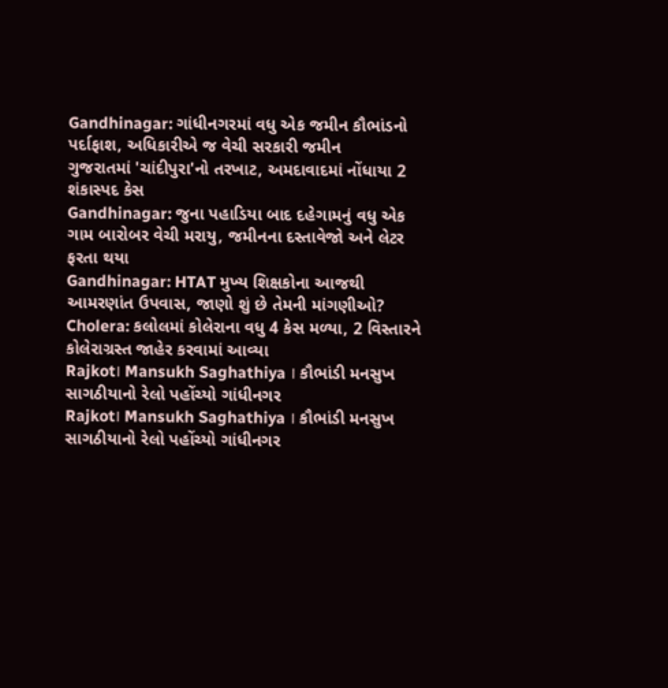Gandhinagar: ગાંધીનગરમાં વધુ એક જમીન કૌભાંડનો પર્દાફાશ, અધિકારીએ જ વેચી સરકારી જમીન
ગુજરાતમાં 'ચાંદીપુરા'નો તરખાટ, અમદાવાદમાં નોંધાયા 2 શંકાસ્પદ કેસ
Gandhinagar: જુના પહાડિયા બાદ દહેગામનું વધુ એક ગામ બારોબર વેચી મરાયુ, જમીનના દસ્તાવેજો અને લેટર ફરતા થયા
Gandhinagar: HTAT મુખ્ય શિક્ષકોના આજથી આમરણાંત ઉપવાસ, જાણો શું છે તેમની માંગણીઓ?
Cholera: કલોલમાં કોલેરાના વધુ 4 કેસ મળ્યા, 2 વિસ્તારને કોલેરાગ્રસ્ત જાહેર કરવામાં આવ્યા
Rajkot। Mansukh Saghathiya । કૌભાંડી મનસુખ સાગઠીયાનો રેલો પહોંચ્યો ગાંધીનગર
Rajkot। Mansukh Saghathiya । કૌભાંડી મનસુખ સાગઠીયાનો રેલો પહોંચ્યો ગાંધીનગર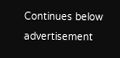Continues below advertisement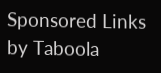Sponsored Links by Taboola